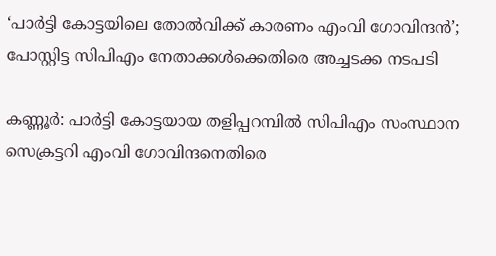‘പാര്‍ട്ടി കോട്ടയിലെ തോല്‍വിക്ക് കാരണം എംവി ഗോവിന്ദന്‍’; പോസ്റ്റിട്ട സിപിഎം നേതാക്കള്‍ക്കെതിരെ അച്ചടക്ക നടപടി

കണ്ണൂര്‍: പാര്‍ട്ടി കോട്ടയായ തളിപ്പറമ്പില്‍ സിപിഎം സംസ്ഥാന സെക്രട്ടറി എംവി ഗോവിന്ദനെതിരെ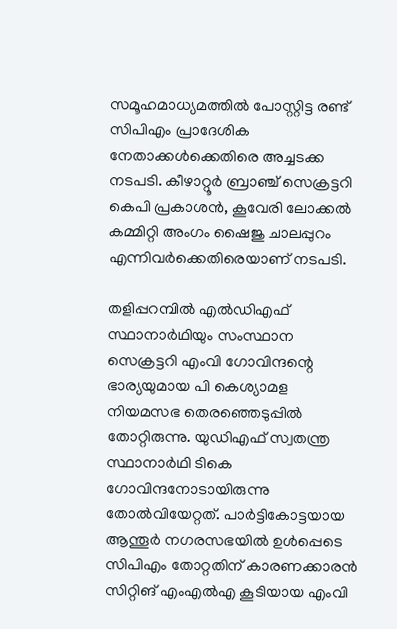സമൂഹമാധ്യമത്തില്‍ പോസ്റ്റിട്ട രണ്ട് സിപിഎം പ്രാദേശിക നേതാക്കള്‍ക്കെതിരെ അച്ചടക്ക നടപടി. കീഴാറ്റൂര്‍ ബ്രാഞ്ച് സെക്രട്ടറി കെപി പ്രകാശന്‍, കൂവേരി ലോക്കല്‍ കമ്മിറ്റി അംഗം ഷൈജു ചാലപ്പുറം എന്നിവര്‍ക്കെതിരെയാണ് നടപടി.

തളിപ്പറമ്പില്‍ എല്‍ഡിഎഫ് സ്ഥാനാര്‍ഥിയും സംസ്ഥാന സെക്രട്ടറി എംവി ഗോവിന്ദന്റെ ഭാര്യയുമായ പി കെശ്യാമള നിയമസഭ തെരഞ്ഞെടുപ്പില്‍ തോറ്റിരുന്നു. യുഡിഎഫ് സ്വതന്ത്ര സ്ഥാനാര്‍ഥി ടികെ ഗോവിന്ദനോടായിരുന്നു തോല്‍വിയേറ്റത്. പാര്‍ട്ടികോട്ടയായ ആന്തൂര്‍ നഗരസഭയില്‍ ഉള്‍പ്പെടെ സിപിഎം തോറ്റതിന് കാരണക്കാരന്‍ സിറ്റിങ് എംഎല്‍എ കൂടിയായ എംവി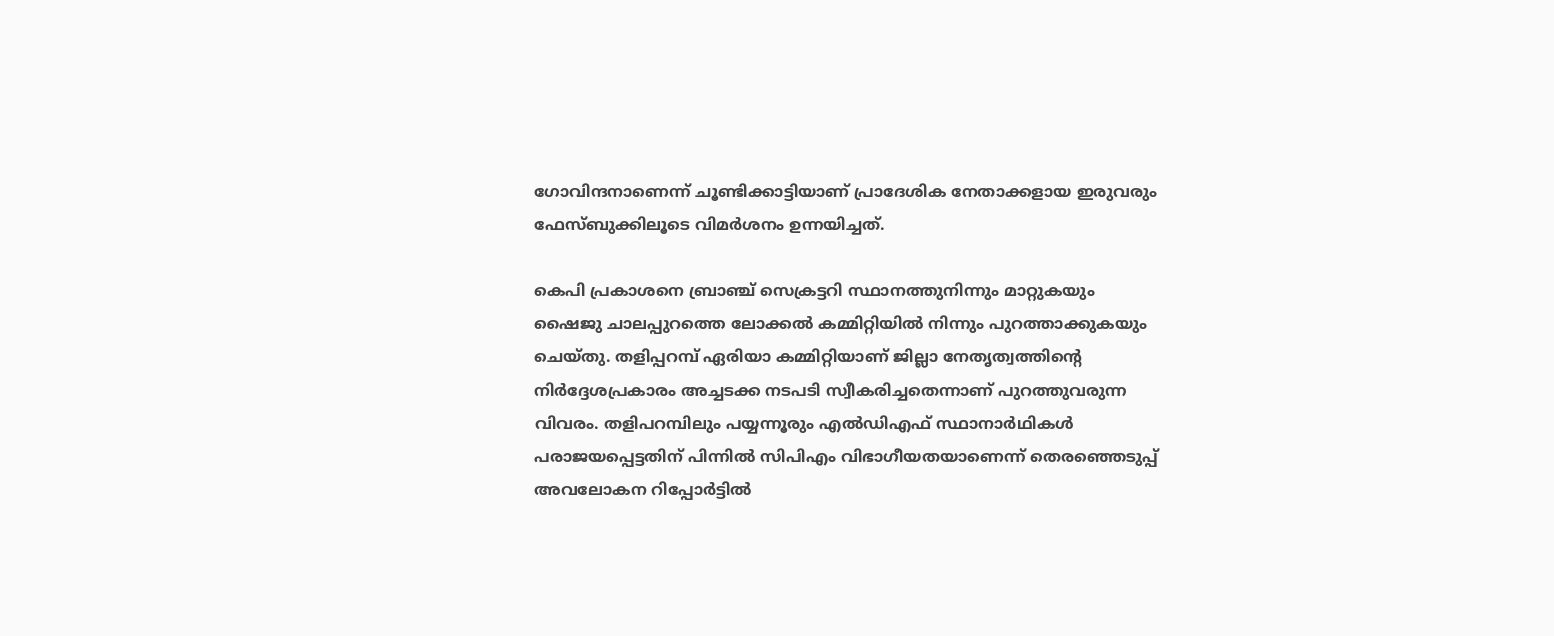ഗോവിന്ദനാണെന്ന് ചൂണ്ടിക്കാട്ടിയാണ് പ്രാദേശിക നേതാക്കളായ ഇരുവരും ഫേസ്ബുക്കിലൂടെ വിമര്‍ശനം ഉന്നയിച്ചത്.

കെപി പ്രകാശനെ ബ്രാഞ്ച് സെക്രട്ടറി സ്ഥാനത്തുനിന്നും മാറ്റുകയും ഷൈജു ചാലപ്പുറത്തെ ലോക്കല്‍ കമ്മിറ്റിയില്‍ നിന്നും പുറത്താക്കുകയും ചെയ്തു. തളിപ്പറമ്പ് ഏരിയാ കമ്മിറ്റിയാണ് ജില്ലാ നേതൃത്വത്തിന്റെ നിര്‍ദ്ദേശപ്രകാരം അച്ചടക്ക നടപടി സ്വീകരിച്ചതെന്നാണ് പുറത്തുവരുന്ന വിവരം. തളിപറമ്പിലും പയ്യന്നൂരും എല്‍ഡിഎഫ് സ്ഥാനാര്‍ഥികള്‍ പരാജയപ്പെട്ടതിന് പിന്നില്‍ സിപിഎം വിഭാഗീയതയാണെന്ന് തെരഞ്ഞെടുപ്പ് അവലോകന റിപ്പോര്‍ട്ടില്‍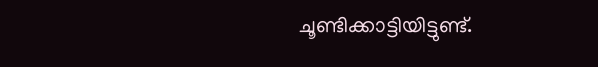ചൂണ്ടിക്കാട്ടിയിട്ടുണ്ട്.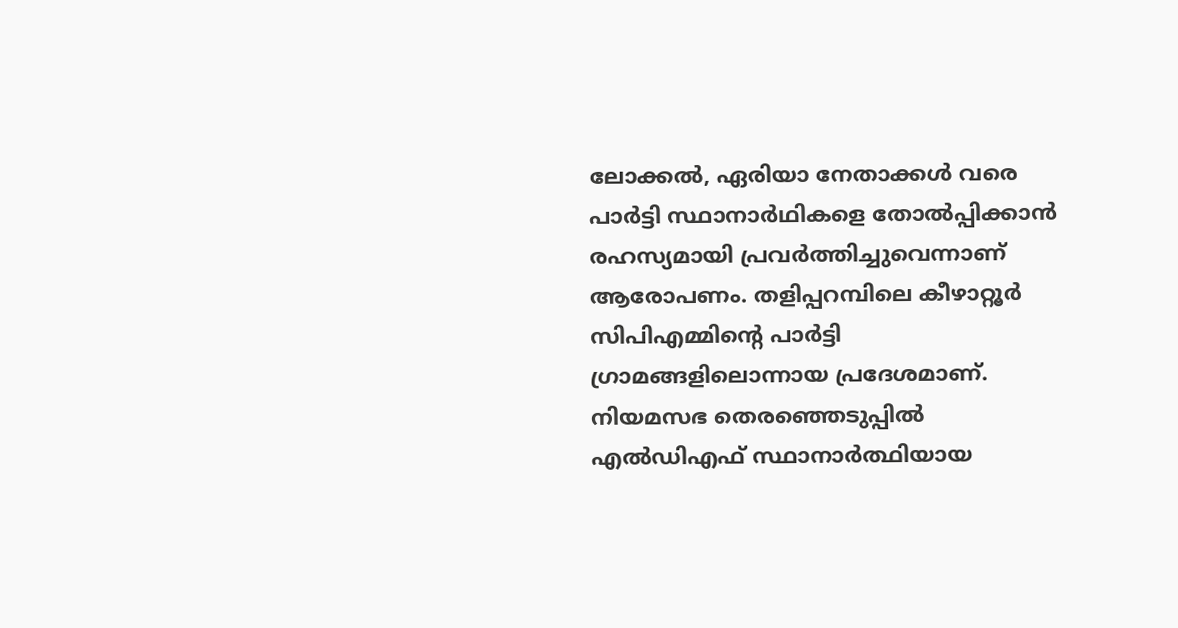ലോക്കല്‍, ഏരിയാ നേതാക്കള്‍ വരെ പാര്‍ട്ടി സ്ഥാനാര്‍ഥികളെ തോല്‍പ്പിക്കാന്‍ രഹസ്യമായി പ്രവര്‍ത്തിച്ചുവെന്നാണ് ആരോപണം. തളിപ്പറമ്പിലെ കീഴാറ്റൂര്‍ സിപിഎമ്മിന്റെ പാര്‍ട്ടി ഗ്രാമങ്ങളിലൊന്നായ പ്രദേശമാണ്. നിയമസഭ തെരഞ്ഞെടുപ്പില്‍ എല്‍ഡിഎഫ് സ്ഥാനാര്‍ത്ഥിയായ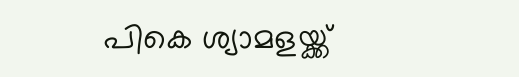പികെ ശ്യാമളയ്ക്ക്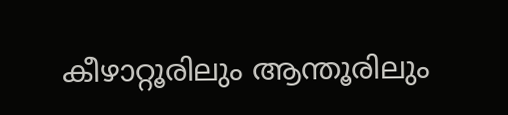കീഴാറ്റൂരിലും ആന്തൂരിലും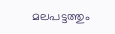മലപട്ടത്തും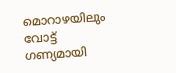മൊറാഴയിലും വോട്ട് ഗണ്യമായി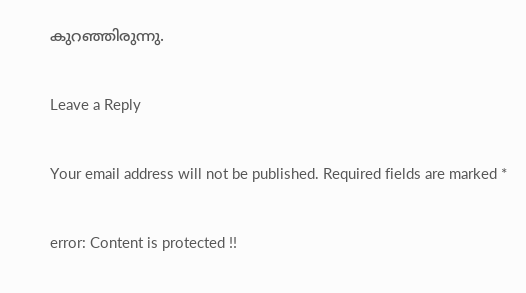കുറഞ്ഞിരുന്നു.

Leave a Reply

Your email address will not be published. Required fields are marked *

error: Content is protected !!